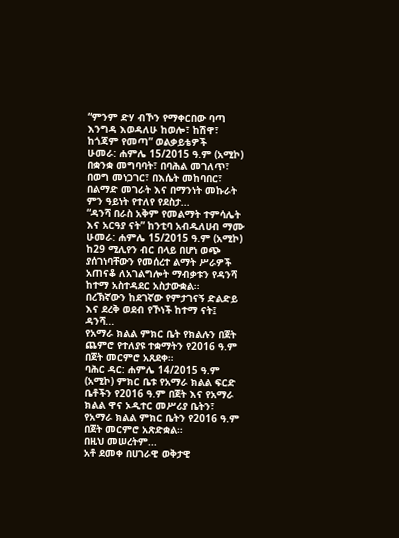“ምንም ድሃ ብኾን የማቀርበው ባጣ
እንግዳ እወዳለሁ ከወሎ፣ ከሽዋ፣ ከጎጃም የመጣ” ወልቃይቴዎች
ሁመራ: ሐምሌ 15/2015 ዓ.ም (አሚኮ) በቋንቋ መግባባት፣ በባሕል መገለጥ፣ በወግ መነጋገር፣ በእሴት መከባበር፣ በልማድ መገራት እና በማንነት መኩራት ምን ዓይነት የተለየ የደስታ...
“ዳንሻ በራስ አቅም የመልማት ተምሳሌት እና አርዓያ ናት” ከንቲባ አብዱለሀብ ማሙ
ሁመራ: ሐምሌ 15/2015 ዓ.ም (አሚኮ) ከ29 ሚሊየን ብር በላይ በሆነ ወጭ ያሰገነባቸውን የመሰረተ ልማት ሥራዎች አጠናቆ ለአገልግሎት ማብቃቱን የዳንሻ ከተማ አስተዳደር አስታውቋል፡፡
በረኽኛውን ከደገኛው የምታገናኝ ድልድይ እና ደረቅ ወደብ የኾነች ከተማ ናት፤ ዳንሻ...
የአማራ ክልል ምክር ቤት የክልሉን በጀት ጨምሮ የተለያዩ ተቋማትን የ2016 ዓ.ም በጀት መርምሮ አጸደቀ።
ባሕር ዳር: ሐምሌ 14/2015 ዓ.ም (አሚኮ) ምክር ቤቱ የአማራ ክልል ፍርድ ቤቶችን የ2016 ዓ.ም በጀት እና የአማራ ክልል ዋና ኦዲተር መሥሪያ ቤትን፣ የአማራ ክልል ምክር ቤትን የ2016 ዓ.ም በጀት መርምሮ አጽድቋል።
በዚህ መሠረትም...
አቶ ደመቀ በሀገራዊ ወቅታዊ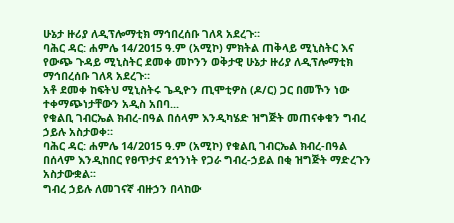ሁኔታ ዙሪያ ለዲፕሎማቲክ ማኅበረሰቡ ገለጻ አደረጉ።
ባሕር ዳር: ሐምሌ 14/2015 ዓ.ም (አሚኮ) ምክትል ጠቅላይ ሚኒስትር እና የውጭ ጉዳይ ሚኒስትር ደመቀ መኮንን ወቅታዊ ሁኔታ ዙሪያ ለዲፕሎማቲክ ማኅበረሰቡ ገለጻ አደረጉ።
አቶ ደመቀ ከፍትህ ሚኒስትሩ ጌዲዮን ጢሞቲዎስ (ዶ/ር) ጋር በመኾን ነው ተቀማጭነታቸውን አዲስ አበባ...
የቁልቢ ገብርኤል ክብረ-በዓል በሰላም እንዲካሄድ ዝግጅት መጠናቀቁን ግብረ ኃይሉ አስታወቀ።
ባሕር ዳር: ሐምሌ 14/2015 ዓ.ም (አሚኮ) የቁልቢ ገብርኤል ክብረ-በዓል በሰላም እንዲከበር የፀጥታና ደኅንነት የጋራ ግብረ-ኃይል በቂ ዝግጅት ማድረጉን አስታውቋል፡፡
ግብረ ኃይሉ ለመገናኛ ብዙኃን በላከው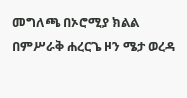መግለጫ በኦሮሚያ ክልል በምሥራቅ ሐረርጌ ዞን ሜታ ወረዳ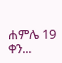ሐምሌ 19 ቀን...